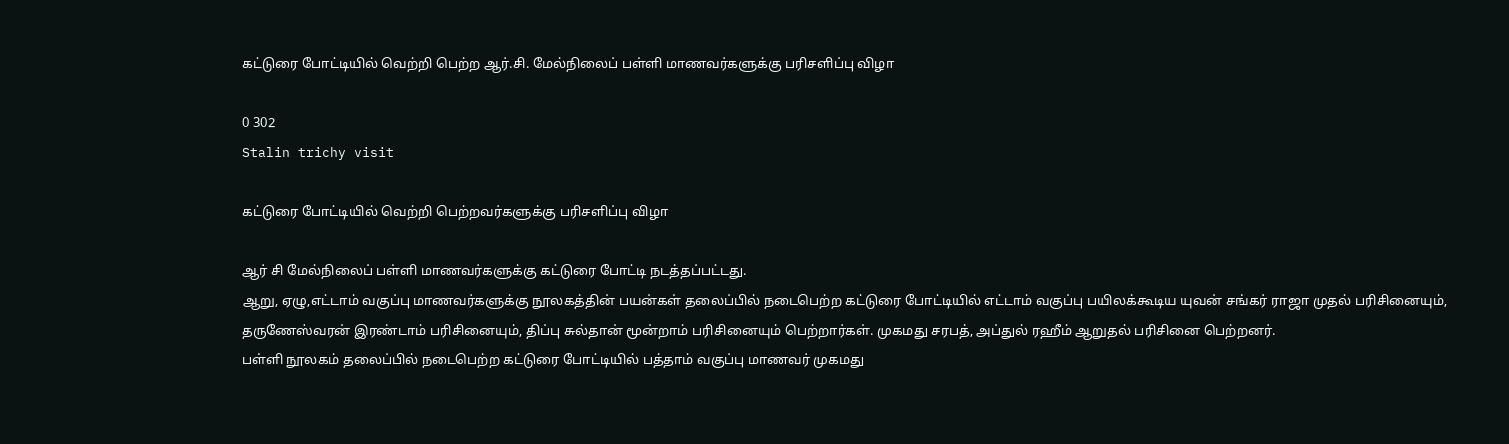கட்டுரை போட்டியில் வெற்றி பெற்ற ஆர்.சி. மேல்நிலைப் பள்ளி மாணவர்களுக்கு பரிசளிப்பு விழா

0 302
Stalin trichy visit

கட்டுரை போட்டியில் வெற்றி பெற்றவர்களுக்கு பரிசளிப்பு விழா

ஆர் சி மேல்நிலைப் பள்ளி மாணவர்களுக்கு கட்டுரை போட்டி நடத்தப்பட்டது.
ஆறு, ஏழு,எட்டாம் வகுப்பு மாணவர்களுக்கு நூலகத்தின் பயன்கள் தலைப்பில் நடைபெற்ற கட்டுரை போட்டியில் எட்டாம் வகுப்பு பயிலக்கூடிய யுவன் சங்கர் ராஜா முதல் பரிசினையும், தருணேஸ்வரன் இரண்டாம் பரிசினையும், திப்பு சுல்தான் மூன்றாம் பரிசினையும் பெற்றார்கள். முகமது சரபத், அப்துல் ரஹீம் ஆறுதல் பரிசினை பெற்றனர்.
பள்ளி நூலகம் தலைப்பில் நடைபெற்ற கட்டுரை போட்டியில் பத்தாம் வகுப்பு மாணவர் முகமது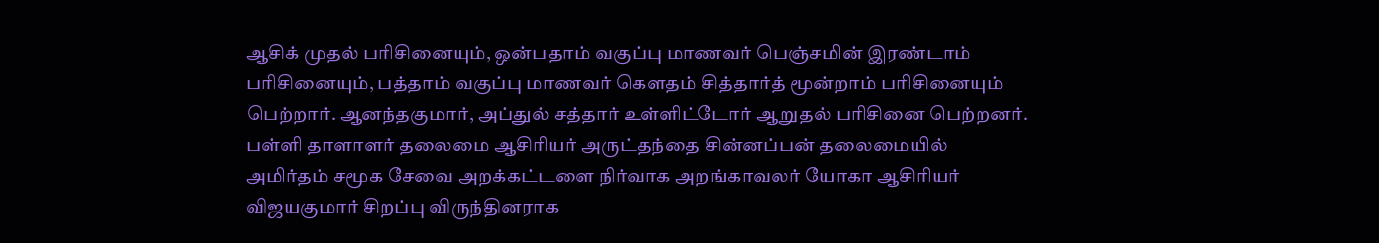ஆசிக் முதல் பரிசினையும், ஒன்பதாம் வகுப்பு மாணவர் பெஞ்சமின் இரண்டாம் பரிசினையும், பத்தாம் வகுப்பு மாணவர் கௌதம் சித்தார்த் மூன்றாம் பரிசினையும் பெற்றார். ஆனந்தகுமார், அப்துல் சத்தார் உள்ளிட்டோர் ஆறுதல் பரிசினை பெற்றனர்.
பள்ளி தாளாளர் தலைமை ஆசிரியர் அருட்தந்தை சின்னப்பன் தலைமையில் அமிர்தம் சமூக சேவை அறக்கட்டளை நிர்வாக அறங்காவலர் யோகா ஆசிரியர் விஜயகுமார் சிறப்பு விருந்தினராக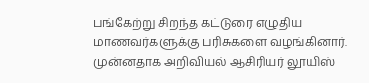பங்கேற்று சிறந்த கட்டுரை எழுதிய மாணவர்களுக்கு பரிசுகளை வழங்கினார். முன்னதாக அறிவியல் ஆசிரியர் லூயிஸ்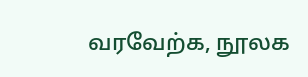வரவேற்க, நூலக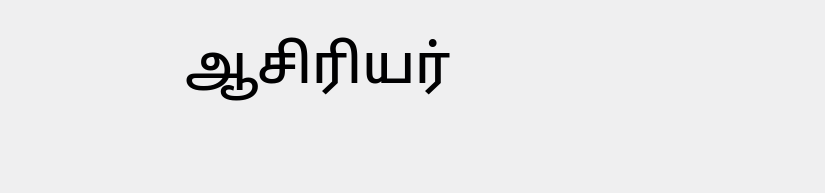ஆசிரியர்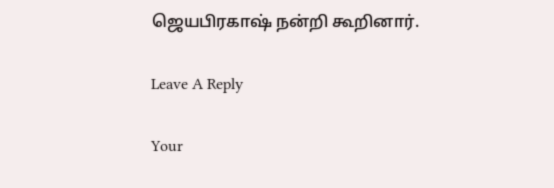ஜெயபிரகாஷ் நன்றி கூறினார்.

Leave A Reply

Your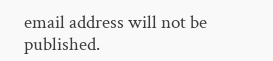email address will not be published.